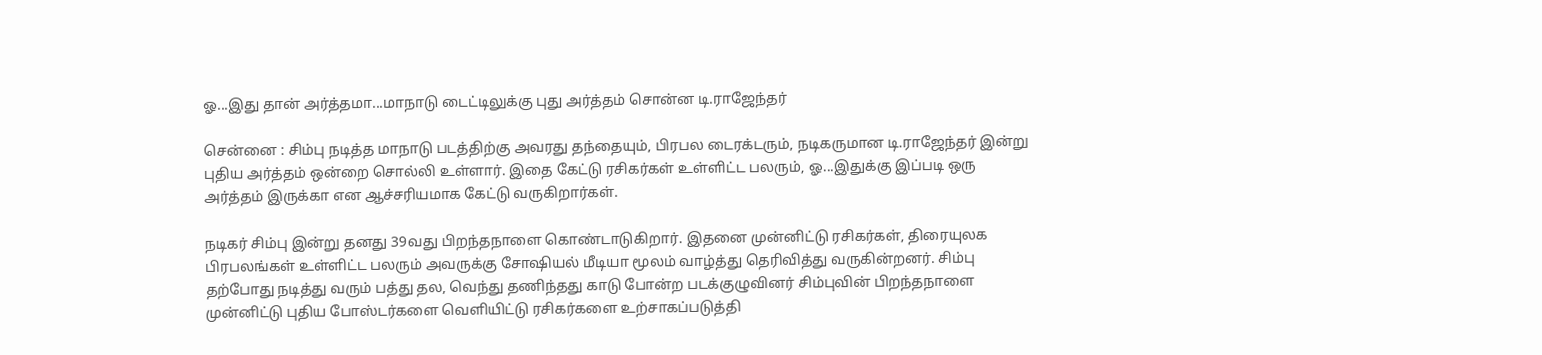ஓ...இது தான் அர்த்தமா...மாநாடு டைட்டிலுக்கு புது அர்த்தம் சொன்ன டி.ராஜேந்தர்

சென்னை : சிம்பு நடித்த மாநாடு படத்திற்கு அவரது தந்தையும், பிரபல டைரக்டரும், நடிகருமான டி.ராஜேந்தர் இன்று புதிய அர்த்தம் ஒன்றை சொல்லி உள்ளார். இதை கேட்டு ரசிகர்கள் உள்ளிட்ட பலரும், ஓ...இதுக்கு இப்படி ஒரு அர்த்தம் இருக்கா என ஆச்சரியமாக கேட்டு வருகிறார்கள்.

நடிகர் சிம்பு இன்று தனது 39வது பிறந்தநாளை கொண்டாடுகிறார். இதனை முன்னிட்டு ரசிகர்கள், திரையுலக பிரபலங்கள் உள்ளிட்ட பலரும் அவருக்கு சோஷியல் மீடியா மூலம் வாழ்த்து தெரிவித்து வருகின்றனர். சிம்பு தற்போது நடித்து வரும் பத்து தல, வெந்து தணிந்தது காடு போன்ற படக்குழுவினர் சிம்புவின் பிறந்தநாளை முன்னிட்டு புதிய போஸ்டர்களை வெளியிட்டு ரசிகர்களை உற்சாகப்படுத்தி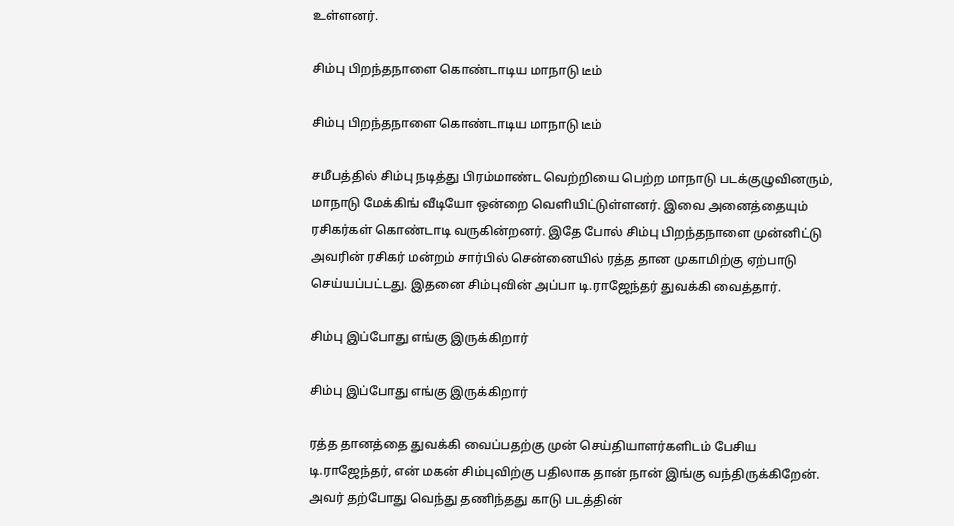உள்ளனர்.

சிம்பு பிறந்தநாளை கொண்டாடிய மாநாடு டீம்

சிம்பு பிறந்தநாளை கொண்டாடிய மாநாடு டீம்

சமீபத்தில் சிம்பு நடித்து பிரம்மாண்ட வெற்றியை பெற்ற மாநாடு படக்குழுவினரும், மாநாடு மேக்கிங் வீடியோ ஒன்றை வெளியிட்டுள்ளனர். இவை அனைத்தையும் ரசிகர்கள் கொண்டாடி வருகின்றனர். இதே போல் சிம்பு பிறந்தநாளை முன்னிட்டு அவரின் ரசிகர் மன்றம் சார்பில் சென்னையில் ரத்த தான முகாமிற்கு ஏற்பாடு செய்யப்பட்டது. இதனை சிம்புவின் அப்பா டி.ராஜேந்தர் துவக்கி வைத்தார்.

சிம்பு இப்போது எங்கு இருக்கிறார்

சிம்பு இப்போது எங்கு இருக்கிறார்

ரத்த தானத்தை துவக்கி வைப்பதற்கு முன் செய்தியாளர்களிடம் பேசிய டி.ராஜேந்தர், என் மகன் சிம்புவிற்கு பதிலாக தான் நான் இங்கு வந்திருக்கிறேன். அவர் தற்போது வெந்து தணிந்தது காடு படத்தின்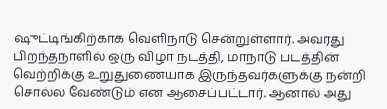ஷுட்டிங்கிற்காக வெளிநாடு சென்றுள்ளார். அவரது பிறந்தநாளில் ஒரு விழா நடத்தி, மாநாடு படத்தின் வெற்றிக்கு உறுதுணையாக இருந்தவர்களுக்கு நன்றி சொல்ல வேண்டும் என ஆசைப்பட்டார். ஆனால் அது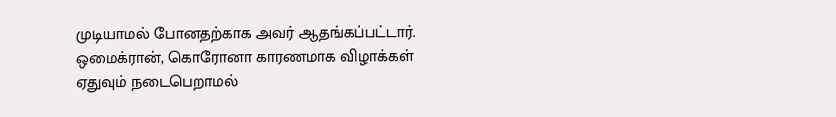முடியாமல் போனதற்காக அவர் ஆதங்கப்பட்டார். ஒமைக்ரான், கொரோனா காரணமாக விழாக்கள் ஏதுவும் நடைபெறாமல்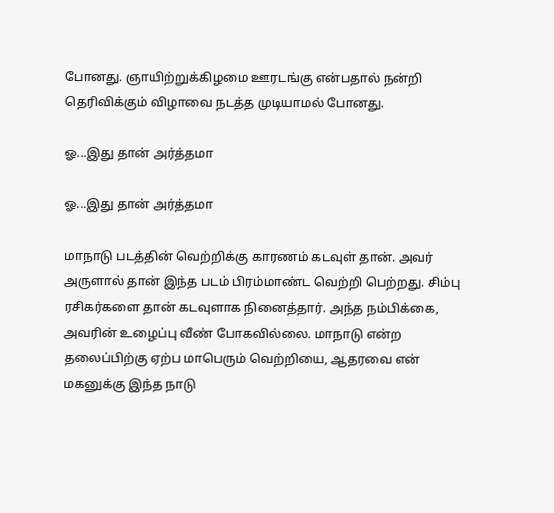போனது. ஞாயிற்றுக்கிழமை ஊரடங்கு என்பதால் நன்றி தெரிவிக்கும் விழாவை நடத்த முடியாமல் போனது.

ஓ...இது தான் அர்த்தமா

ஓ...இது தான் அர்த்தமா

மாநாடு படத்தின் வெற்றிக்கு காரணம் கடவுள் தான். அவர் அருளால் தான் இந்த படம் பிரம்மாண்ட வெற்றி பெற்றது. சிம்பு ரசிகர்களை தான் கடவுளாக நினைத்தார். அந்த நம்பிக்கை, அவரின் உழைப்பு வீண் போகவில்லை. மாநாடு என்ற தலைப்பிற்கு ஏற்ப மாபெரும் வெற்றியை, ஆதரவை என் மகனுக்கு இந்த நாடு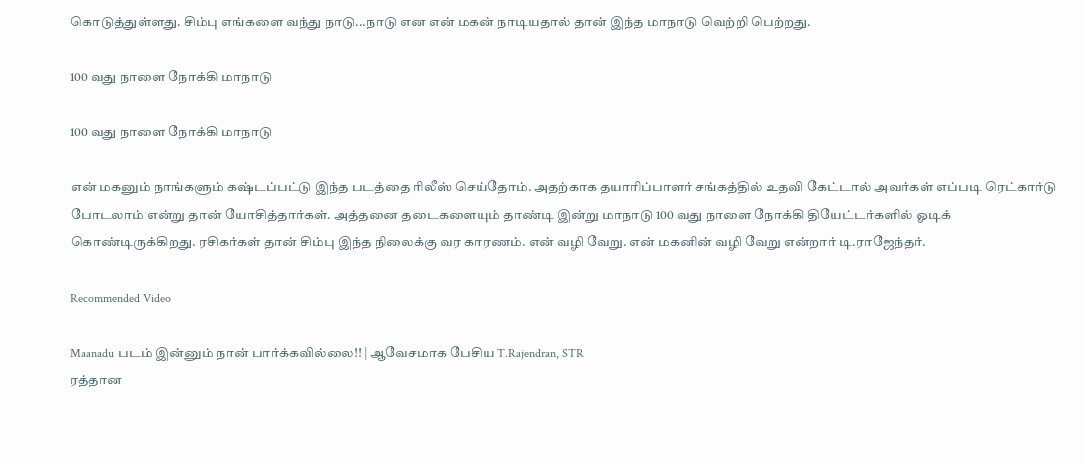கொடுத்துள்ளது. சிம்பு எங்களை வந்து நாடு...நாடு என என் மகன் நாடியதால் தான் இந்த மாநாடு வெற்றி பெற்றது.

100 வது நாளை நோக்கி மாநாடு

100 வது நாளை நோக்கி மாநாடு

என் மகனும் நாங்களும் கஷ்டப்பட்டு இந்த படத்தை ரிலீஸ் செய்தோம். அதற்காக தயாரிப்பாளர் சங்கத்தில் உதவி கேட்டால் அவர்கள் எப்படி ரெட்கார்டு போடலாம் என்று தான் யோசித்தார்கள். அத்தனை தடைகளையும் தாண்டி இன்று மாநாடு 100 வது நாளை நோக்கி தியேட்டர்களில் ஓடிக் கொண்டிருக்கிறது. ரசிகர்கள் தான் சிம்பு இந்த நிலைக்கு வர காரணம். என் வழி வேறு. என் மகனின் வழி வேறு என்றார் டி.ராஜேந்தர்.

Recommended Video

Maanadu படம் இன்னும் நான் பார்க்கவில்லை!! | ஆவேசமாக பேசிய T.Rajendran, STR
ரத்தான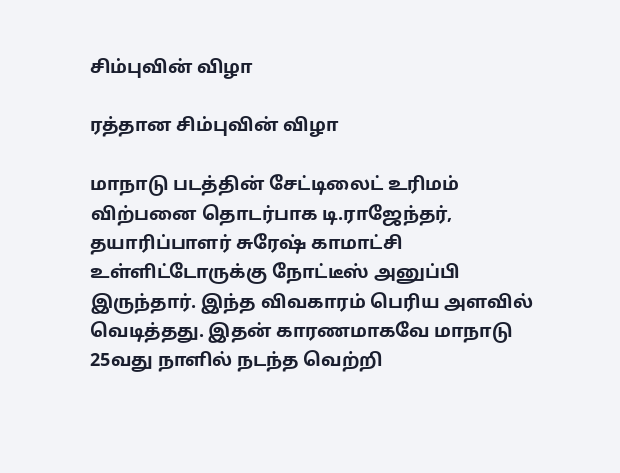சிம்புவின் விழா

ரத்தான சிம்புவின் விழா

மாநாடு படத்தின் சேட்டிலைட் உரிமம் விற்பனை தொடர்பாக டி.ராஜேந்தர், தயாரிப்பாளர் சுரேஷ் காமாட்சி உள்ளிட்டோருக்கு நோட்டீஸ் அனுப்பி இருந்தார். இந்த விவகாரம் பெரிய அளவில் வெடித்தது. இதன் காரணமாகவே மாநாடு 25வது நாளில் நடந்த வெற்றி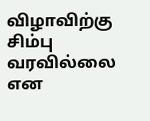விழாவிற்கு சிம்பு வரவில்லை என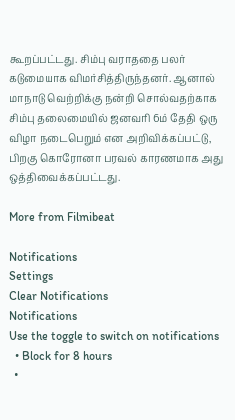கூறப்பட்டது. சிம்பு வராததை பலர் கடுமையாக விமர்சித்திருந்தனர். ஆனால் மாநாடு வெற்றிக்கு நன்றி சொல்வதற்காக சிம்பு தலைமையில் ஜனவரி 6ம் தேதி ஒரு விழா நடைபெறும் என அறிவிக்கப்பட்டு, பிறகு கொரோனா பரவல் காரணமாக அது ஒத்திவைக்கப்பட்டது.

More from Filmibeat

Notifications
Settings
Clear Notifications
Notifications
Use the toggle to switch on notifications
  • Block for 8 hours
  •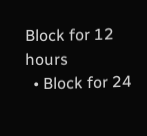Block for 12 hours
  • Block for 24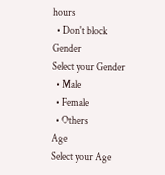hours
  • Don't block
Gender
Select your Gender
  • Male
  • Female
  • Others
Age
Select your Age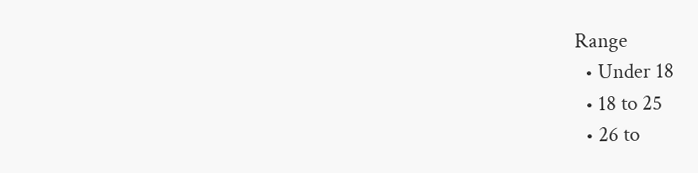Range
  • Under 18
  • 18 to 25
  • 26 to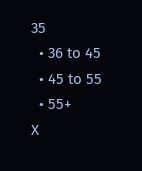35
  • 36 to 45
  • 45 to 55
  • 55+
X